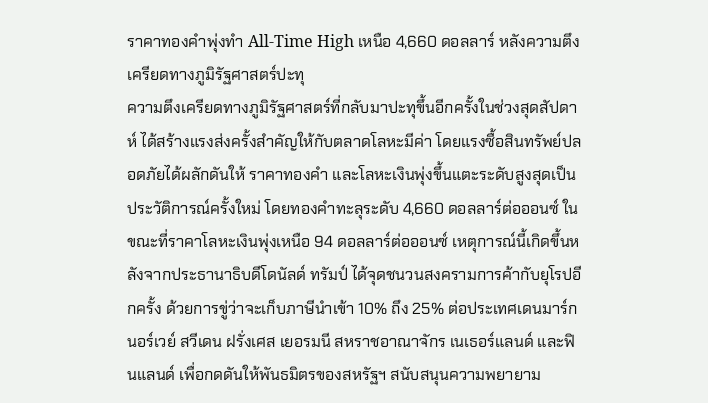ราคาทองคำพุ่งทำ All-Time High เหนือ 4,660 ดอลลาร์ หลังความตึงเครียดทางภูมิรัฐศาสตร์ปะทุ
ความตึงเครียดทางภูมิรัฐศาสตร์ที่กลับมาปะทุขึ้นอีกครั้งในช่วงสุดสัปดาห์ ได้สร้างแรงส่งครั้งสำคัญให้กับตลาดโลหะมีค่า โดยแรงซื้อสินทรัพย์ปลอดภัยได้ผลักดันให้ ราคาทองคำ และโลหะเงินพุ่งขึ้นแตะระดับสูงสุดเป็นประวัติการณ์ครั้งใหม่ โดยทองคำทะลุระดับ 4,660 ดอลลาร์ต่อออนซ์ ในขณะที่ราคาโลหะเงินพุ่งเหนือ 94 ดอลลาร์ต่อออนซ์ เหตุการณ์นี้เกิดขึ้นหลังจากประธานาธิบดีโดนัลด์ ทรัมป์ ได้จุดชนวนสงครามการค้ากับยุโรปอีกครั้ง ด้วยการขู่ว่าจะเก็บภาษีนำเข้า 10% ถึง 25% ต่อประเทศเดนมาร์ก นอร์เวย์ สวีเดน ฝรั่งเศส เยอรมนี สหราชอาณาจักร เนเธอร์แลนด์ และฟินแลนด์ เพื่อกดดันให้พันธมิตรของสหรัฐฯ สนับสนุนความพยายาม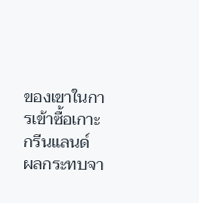ของเขาในการเข้าซื้อเกาะกรีนแลนด์
ผลกระทบจา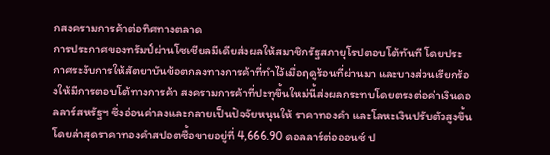กสงครามการค้าต่อทิศทางตลาด
การประกาศของทรัมป์ผ่านโซเชียลมีเดียส่งผลให้สมาชิกรัฐสภายุโรปตอบโต้ทันที โดยประกาศระงับการให้สัตยาบันข้อตกลงทางการค้าที่ทำไว้เมื่อฤดูร้อนที่ผ่านมา และบางส่วนเรียกร้องให้มีการตอบโต้ทางการค้า สงครามการค้าที่ปะทุขึ้นใหม่นี้ส่งผลกระทบโดยตรงต่อค่าเงินดอลลาร์สหรัฐฯ ซึ่งอ่อนค่าลงและกลายเป็นปัจจัยหนุนให้ ราคาทองคำ และโลหะเงินปรับตัวสูงขึ้น โดยล่าสุดราคาทองคำสปอตซื้อขายอยู่ที่ 4,666.90 ดอลลาร์ต่อออนซ์ ป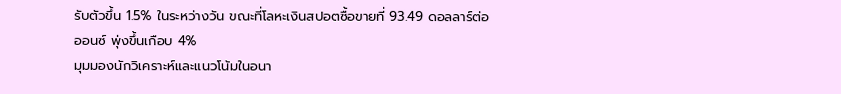รับตัวขึ้น 1.5% ในระหว่างวัน ขณะที่โลหะเงินสปอตซื้อขายที่ 93.49 ดอลลาร์ต่อออนซ์ พุ่งขึ้นเกือบ 4%
มุมมองนักวิเคราะห์และแนวโน้มในอนา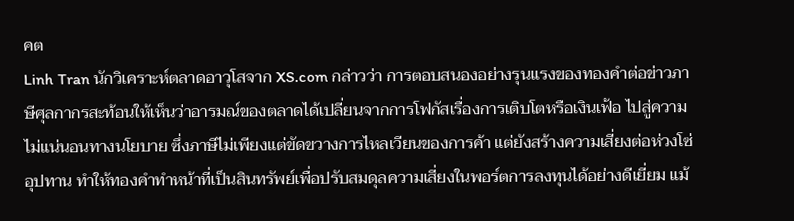คต
Linh Tran นักวิเคราะห์ตลาดอาวุโสจาก XS.com กล่าวว่า การตอบสนองอย่างรุนแรงของทองคำต่อข่าวภาษีศุลกากรสะท้อนให้เห็นว่าอารมณ์ของตลาดได้เปลี่ยนจากการโฟกัสเรื่องการเติบโตหรือเงินเฟ้อ ไปสู่ความไม่แน่นอนทางนโยบาย ซึ่งภาษีไม่เพียงแต่ขัดขวางการไหลเวียนของการค้า แต่ยังสร้างความเสี่ยงต่อห่วงโซ่อุปทาน ทำให้ทองคำทำหน้าที่เป็นสินทรัพย์เพื่อปรับสมดุลความเสี่ยงในพอร์ตการลงทุนได้อย่างดีเยี่ยม แม้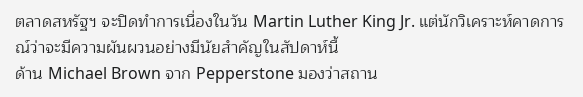ตลาดสหรัฐฯ จะปิดทำการเนื่องในวัน Martin Luther King Jr. แต่นักวิเคราะห์คาดการณ์ว่าจะมีความผันผวนอย่างมีนัยสำคัญในสัปดาห์นี้
ด้าน Michael Brown จาก Pepperstone มองว่าสถาน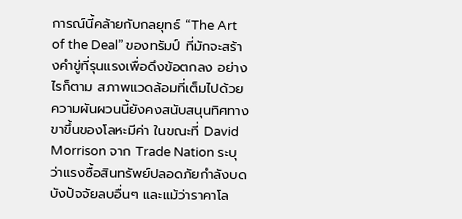การณ์นี้คล้ายกับกลยุทธ์ “The Art of the Deal” ของทรัมป์ ที่มักจะสร้างคำขู่ที่รุนแรงเพื่อดึงข้อตกลง อย่างไรก็ตาม สภาพแวดล้อมที่เต็มไปด้วยความผันผวนนี้ยังคงสนับสนุนทิศทางขาขึ้นของโลหะมีค่า ในขณะที่ David Morrison จาก Trade Nation ระบุว่าแรงซื้อสินทรัพย์ปลอดภัยกำลังบดบังปัจจัยลบอื่นๆ และแม้ว่าราคาโล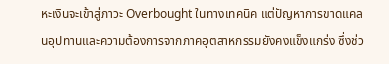หะเงินจะเข้าสู่ภาวะ Overbought ในทางเทคนิค แต่ปัญหาการขาดแคลนอุปทานและความต้องการจากภาคอุตสาหกรรมยังคงแข็งแกร่ง ซึ่งช่ว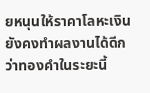ยหนุนให้ราคาโลหะเงินยังคงทำผลงานได้ดีกว่าทองคำในระยะนี้